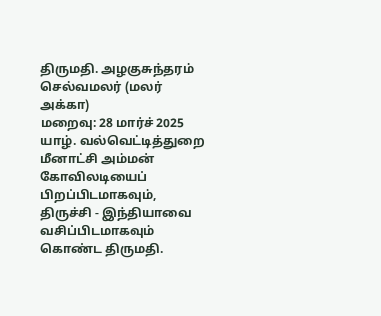திருமதி. அழகுசுந்தரம் செல்வமலர் (மலர் அக்கா)
மறைவு: 28 மார்ச் 2025
யாழ். வல்வெட்டித்துறை மீனாட்சி அம்மன் கோவிலடியைப் பிறப்பிடமாகவும், திருச்சி - இந்தியாவை வசிப்பிடமாகவும் கொண்ட திருமதி.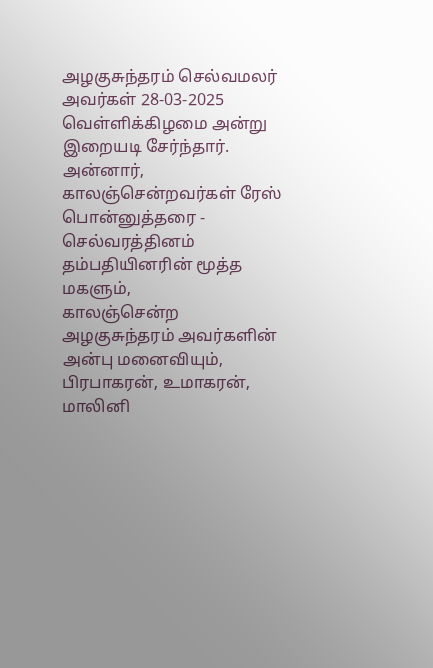அழகுசுந்தரம் செல்வமலர் அவர்கள் 28-03-2025 வெள்ளிக்கிழமை அன்று இறையடி சேர்ந்தார்.
அன்னார், காலஞ்சென்றவர்கள் ரேஸ் பொன்னுத்தரை - செல்வரத்தினம் தம்பதியினரின் மூத்த மகளும்,
காலஞ்சென்ற அழகுசுந்தரம் அவர்களின் அன்பு மனைவியும்,
பிரபாகரன், உமாகரன், மாலினி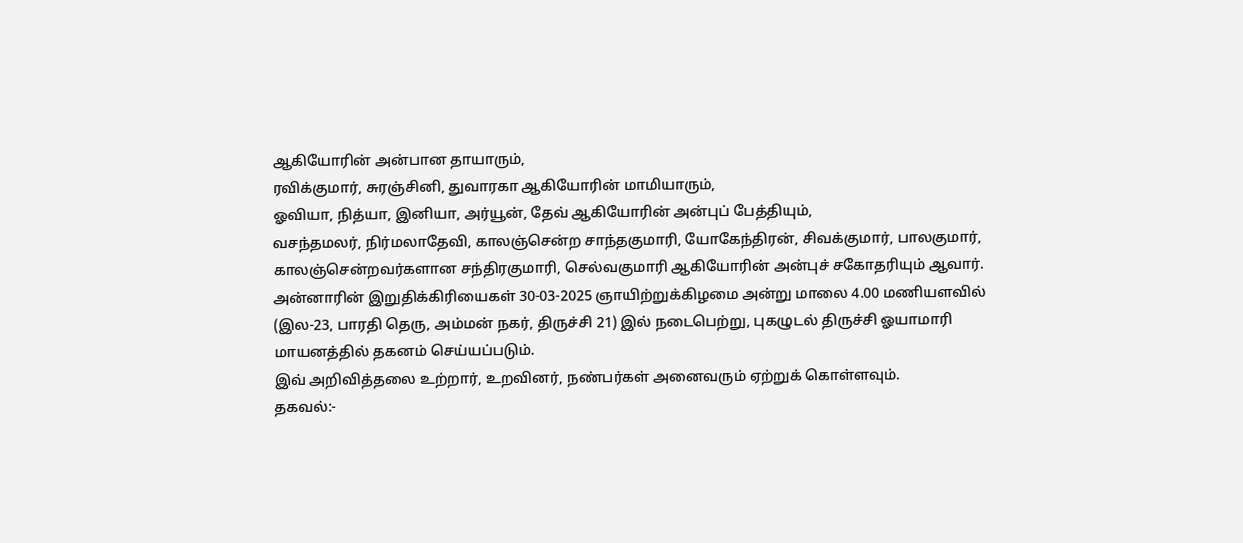ஆகியோரின் அன்பான தாயாரும்,
ரவிக்குமார், சுரஞ்சினி, துவாரகா ஆகியோரின் மாமியாரும்,
ஓவியா, நித்யா, இனியா, அர்யூன், தேவ் ஆகியோரின் அன்புப் பேத்தியும்,
வசந்தமலர், நிர்மலாதேவி, காலஞ்சென்ற சாந்தகுமாரி, யோகேந்திரன், சிவக்குமார், பாலகுமார், காலஞ்சென்றவர்களான சந்திரகுமாரி, செல்வகுமாரி ஆகியோரின் அன்புச் சகோதரியும் ஆவார்.
அன்னாரின் இறுதிக்கிரியைகள் 30-03-2025 ஞாயிற்றுக்கிழமை அன்று மாலை 4.00 மணியளவில் (இல-23, பாரதி தெரு, அம்மன் நகர், திருச்சி 21) இல் நடைபெற்று, புகழுடல் திருச்சி ஓயாமாரி மாயனத்தில் தகனம் செய்யப்படும்.
இவ் அறிவித்தலை உற்றார், உறவினர், நண்பர்கள் அனைவரும் ஏற்றுக் கொள்ளவும்.
தகவல்:-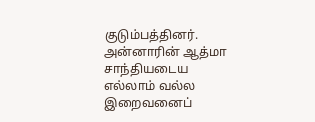குடும்பத்தினர்.
அன்னாரின் ஆத்மா சாந்தியடைய எல்லாம் வல்ல இறைவனைப்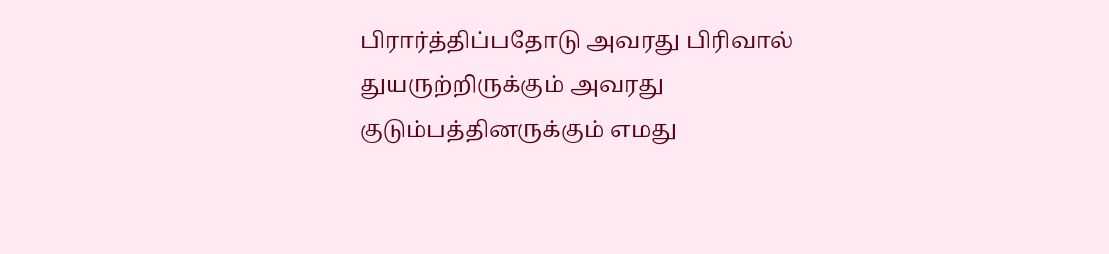பிரார்த்திப்பதோடு அவரது பிரிவால் துயருற்றிருக்கும் அவரது குடும்பத்தினருக்கும் எமது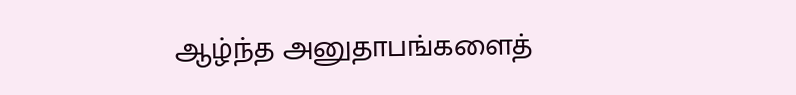ஆழ்ந்த அனுதாபங்களைத்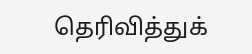தெரிவித்துக்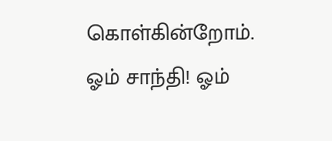கொள்கின்றோம்.
ஓம் சாந்தி! ஓம்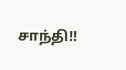சாந்தி!!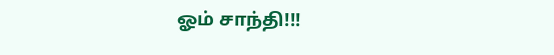ஓம் சாந்தி!!!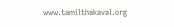www.tamilthakaval.org